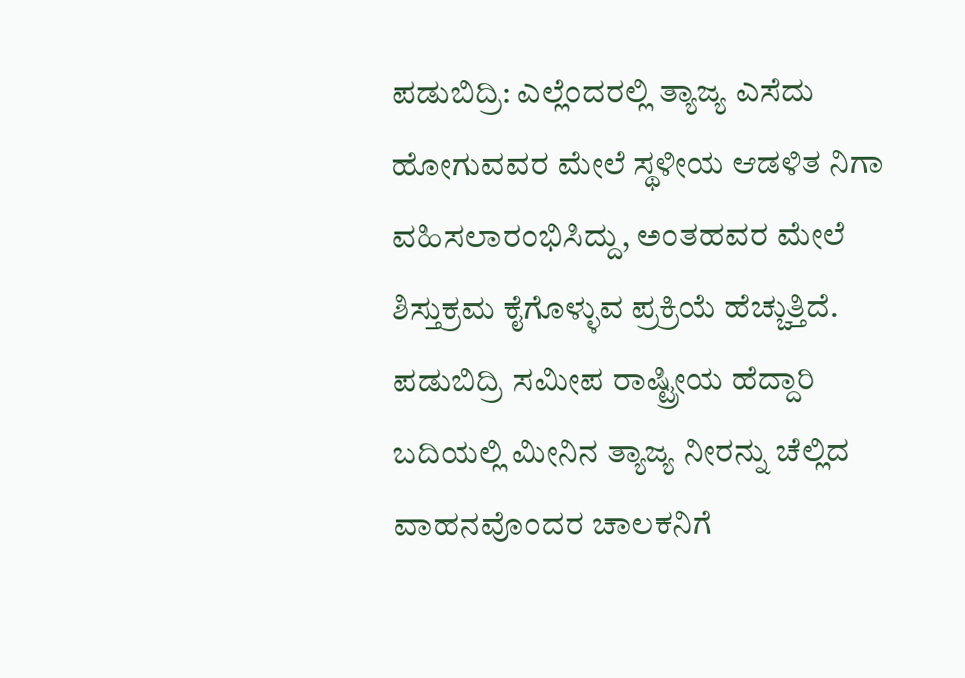ಪಡುಬಿದ್ರಿ: ಎಲ್ಲೆಂದರಲ್ಲಿ ತ್ಯಾಜ್ಯ ಎಸೆದು ಹೋಗುವವರ ಮೇಲೆ ಸ್ಥಳೀಯ ಆಡಳಿತ ನಿಗಾ ವಹಿಸಲಾರಂಭಿಸಿದ್ದು, ಅಂತಹವರ ಮೇಲೆ ಶಿಸ್ತುಕ್ರಮ ಕೈಗೊಳ್ಳುವ ಪ್ರಕ್ರಿಯೆ ಹೆಚ್ಚುತ್ತಿದೆ. ಪಡುಬಿದ್ರಿ ಸಮೀಪ ರಾಷ್ಟ್ರೀಯ ಹೆದ್ದಾರಿ ಬದಿಯಲ್ಲಿ ಮೀನಿನ ತ್ಯಾಜ್ಯ ನೀರನ್ನು ಚೆಲ್ಲಿದ ವಾಹನವೊಂದರ ಚಾಲಕನಿಗೆ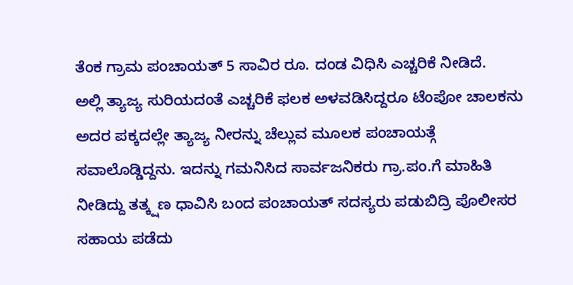ತೆಂಕ ಗ್ರಾಮ ಪಂಚಾಯತ್ 5 ಸಾವಿರ ರೂ. ದಂಡ ವಿಧಿಸಿ ಎಚ್ಚರಿಕೆ ನೀಡಿದೆ.
ಅಲ್ಲಿ ತ್ಯಾಜ್ಯ ಸುರಿಯದಂತೆ ಎಚ್ಚರಿಕೆ ಫಲಕ ಅಳವಡಿಸಿದ್ದರೂ ಟೆಂಪೋ ಚಾಲಕನು ಅದರ ಪಕ್ಕದಲ್ಲೇ ತ್ಯಾಜ್ಯ ನೀರನ್ನು ಚೆಲ್ಲುವ ಮೂಲಕ ಪಂಚಾಯತ್ಗೆ ಸವಾಲೊಡ್ಡಿದ್ದನು. ಇದನ್ನು ಗಮನಿಸಿದ ಸಾರ್ವಜನಿಕರು ಗ್ರಾ.ಪಂ.ಗೆ ಮಾಹಿತಿ ನೀಡಿದ್ದು ತತ್ಕ್ಷಣ ಧಾವಿಸಿ ಬಂದ ಪಂಚಾಯತ್ ಸದಸ್ಯರು ಪಡುಬಿದ್ರಿ ಪೊಲೀಸರ ಸಹಾಯ ಪಡೆದು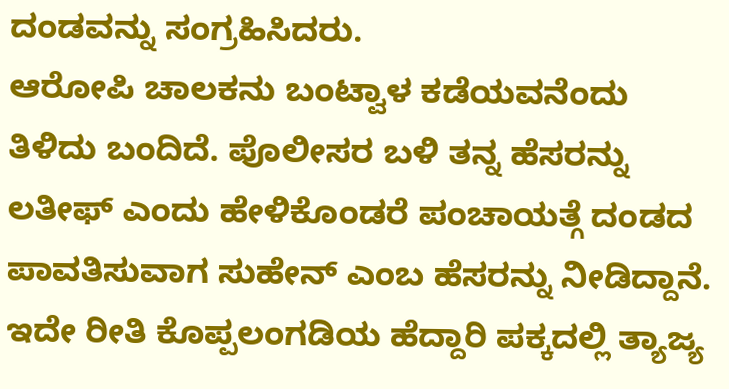ದಂಡವನ್ನು ಸಂಗ್ರಹಿಸಿದರು.
ಆರೋಪಿ ಚಾಲಕನು ಬಂಟ್ವಾಳ ಕಡೆಯವನೆಂದು ತಿಳಿದು ಬಂದಿದೆ. ಪೊಲೀಸರ ಬಳಿ ತನ್ನ ಹೆಸರನ್ನು ಲತೀಫ್ ಎಂದು ಹೇಳಿಕೊಂಡರೆ ಪಂಚಾಯತ್ಗೆ ದಂಡದ ಪಾವತಿಸುವಾಗ ಸುಹೇನ್ ಎಂಬ ಹೆಸರನ್ನು ನೀಡಿದ್ದಾನೆ.
ಇದೇ ರೀತಿ ಕೊಪ್ಪಲಂಗಡಿಯ ಹೆದ್ದಾರಿ ಪಕ್ಕದಲ್ಲಿ ತ್ಯಾಜ್ಯ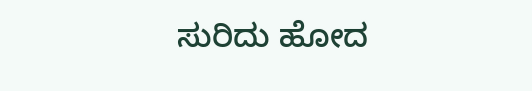ಸುರಿದು ಹೋದ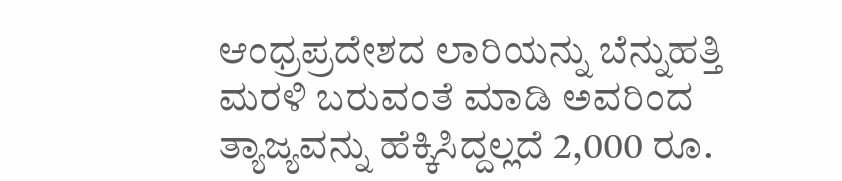ಆಂಧ್ರಪ್ರದೇಶದ ಲಾರಿಯನ್ನು ಬೆನ್ನುಹತ್ತಿ ಮರಳಿ ಬರುವಂತೆ ಮಾಡಿ ಅವರಿಂದ ತ್ಯಾಜ್ಯವನ್ನು ಹೆಕ್ಕಿಸಿದ್ದಲ್ಲದೆ 2,000 ರೂ.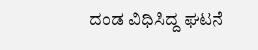ದಂಡ ವಿಧಿಸಿದ್ದ ಘಟನೆ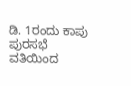ಡಿ. 1ರಂದು ಕಾಪು ಪುರಸಭೆ ವತಿಯಿಂದ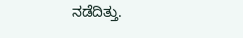ನಡೆದಿತ್ತು.